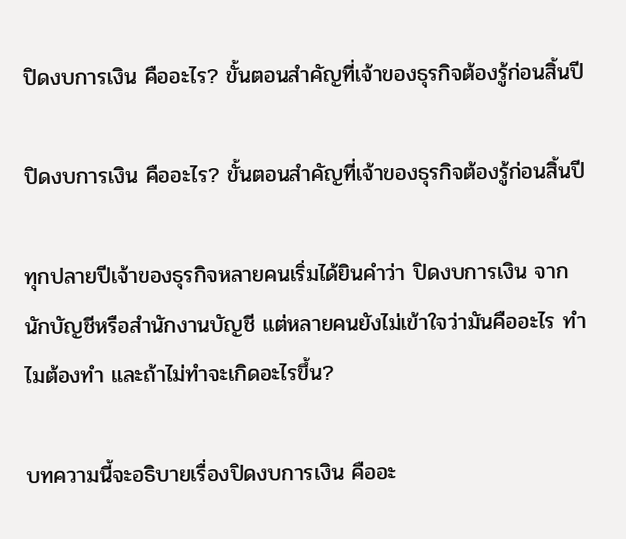ปิดงบการเงิน คืออะไร? ขั้นตอนสำคัญที่เจ้าของธุรกิจต้องรู้ก่อนสิ้นปี

ปิดงบการเงิน คืออะไร? ขั้นตอนสำคัญที่เจ้าของธุรกิจต้องรู้ก่อนสิ้นปี

ทุกปลายปีเจ้าของธุรกิจหลายคนเริ่มได้ยินคำว่า ปิดงบการเงิน จากนักบัญชีหรือสำนักงานบัญชี แต่หลายคนยังไม่เข้าใจว่ามันคืออะไร ทำไมต้องทำ และถ้าไม่ทำจะเกิดอะไรขึ้น?

บทความนี้จะอธิบายเรื่องปิดงบการเงิน คืออะ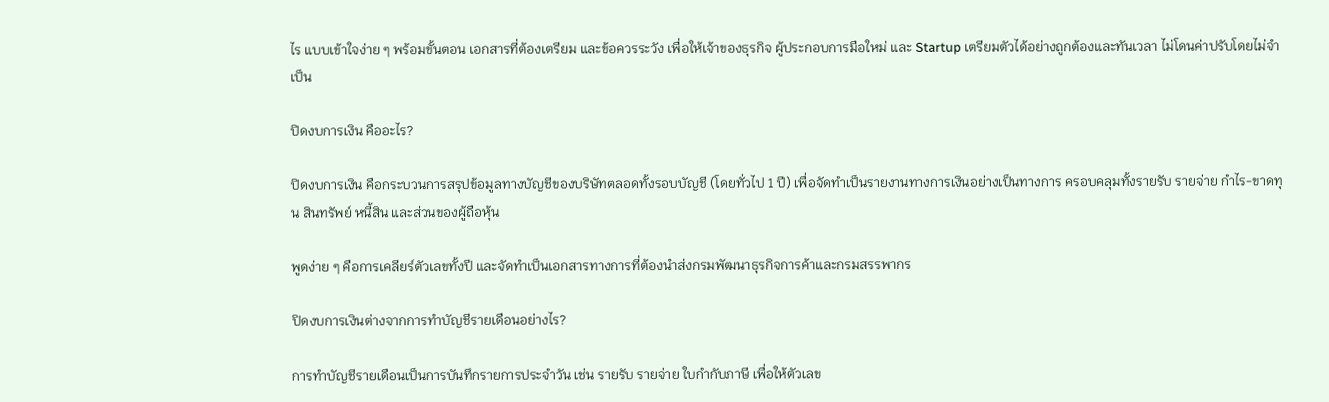ไร แบบเข้าใจง่าย ๆ พร้อมขั้นตอน เอกสารที่ต้องเตรียม และข้อควรระวัง เพื่อให้เจ้าของธุรกิจ ผู้ประกอบการมือใหม่ และ Startup เตรียมตัวได้อย่างถูกต้องและทันเวลา ไม่โดนค่าปรับโดยไม่จำเป็น

ปิดงบการเงิน คืออะไร?

ปิดงบการเงิน คือกระบวนการสรุปข้อมูลทางบัญชีของบริษัทตลอดทั้งรอบบัญชี (โดยทั่วไป 1 ปี) เพื่อจัดทำเป็นรายงานทางการเงินอย่างเป็นทางการ ครอบคลุมทั้งรายรับ รายจ่าย กำไร-ขาดทุน สินทรัพย์ หนี้สิน และส่วนของผู้ถือหุ้น

พูดง่าย ๆ คือการเคลียร์ตัวเลขทั้งปี และจัดทำเป็นเอกสารทางการที่ต้องนำส่งกรมพัฒนาธุรกิจการค้าและกรมสรรพากร

ปิดงบการเงินต่างจากการทำบัญชีรายเดือนอย่างไร?

การทำบัญชีรายเดือนเป็นการบันทึกรายการประจำวัน เช่น รายรับ รายจ่าย ใบกำกับภาษี เพื่อให้ตัวเลข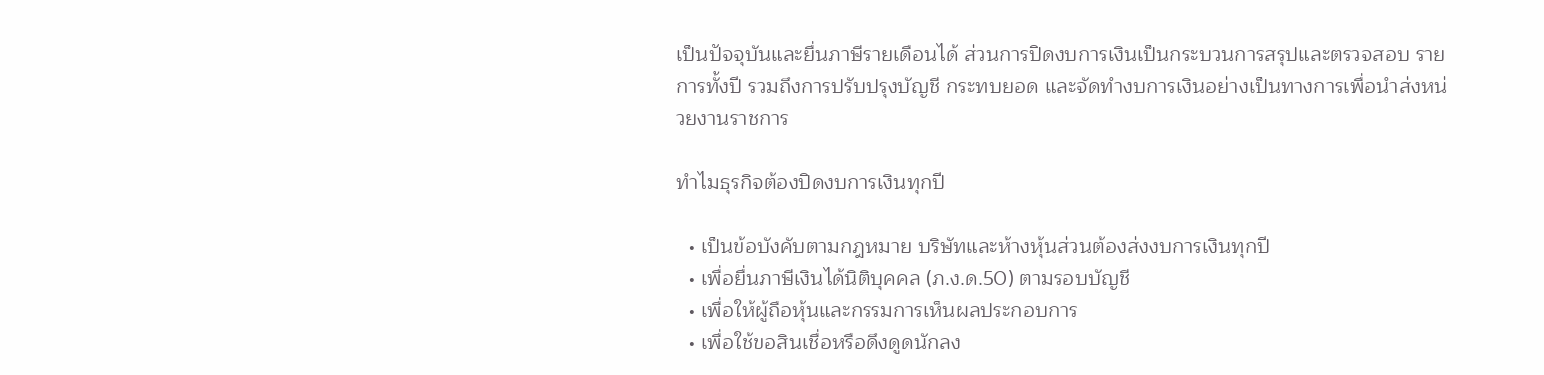เป็นปัจจุบันและยื่นภาษีรายเดือนได้ ส่วนการปิดงบการเงินเป็นกระบวนการสรุปและตรวจสอบ รายการทั้งปี รวมถึงการปรับปรุงบัญชี กระทบยอด และจัดทำงบการเงินอย่างเป็นทางการเพื่อนำส่งหน่วยงานราชการ

ทำไมธุรกิจต้องปิดงบการเงินทุกปี

  • เป็นข้อบังคับตามกฎหมาย บริษัทและห้างหุ้นส่วนต้องส่งงบการเงินทุกปี
  • เพื่อยื่นภาษีเงินได้นิติบุคคล (ภ.ง.ด.50) ตามรอบบัญชี
  • เพื่อให้ผู้ถือหุ้นและกรรมการเห็นผลประกอบการ
  • เพื่อใช้ขอสินเชื่อหรือดึงดูดนักลง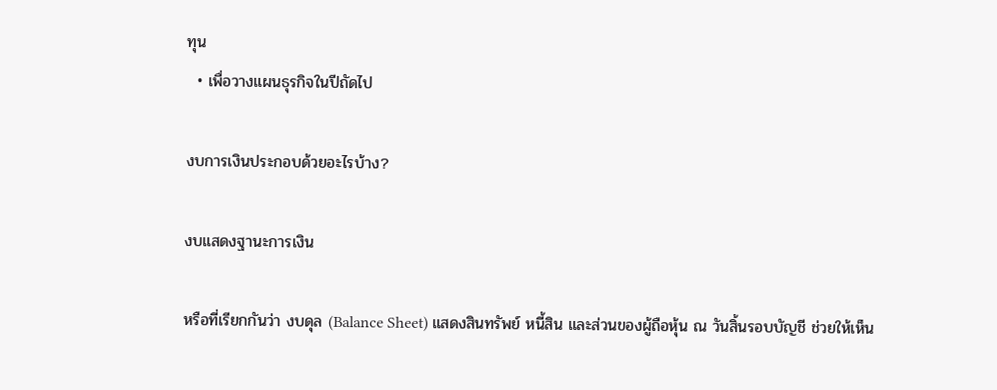ทุน
  • เพื่อวางแผนธุรกิจในปีถัดไป

งบการเงินประกอบด้วยอะไรบ้าง?

งบแสดงฐานะการเงิน

หรือที่เรียกกันว่า งบดุล (Balance Sheet) แสดงสินทรัพย์ หนี้สิน และส่วนของผู้ถือหุ้น ณ วันสิ้นรอบบัญชี ช่วยให้เห็น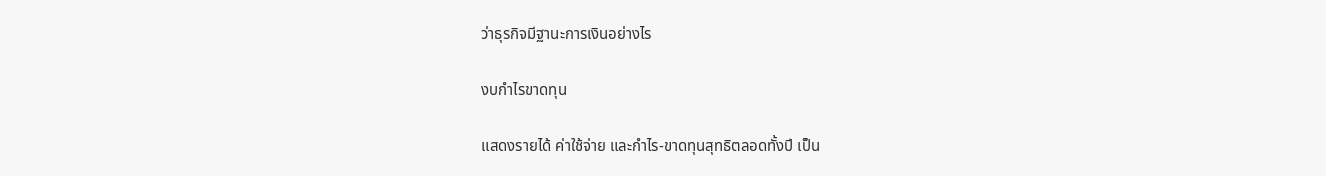ว่าธุรกิจมีฐานะการเงินอย่างไร

งบกำไรขาดทุน

แสดงรายได้ ค่าใช้จ่าย และกำไร-ขาดทุนสุทธิตลอดทั้งปี เป็น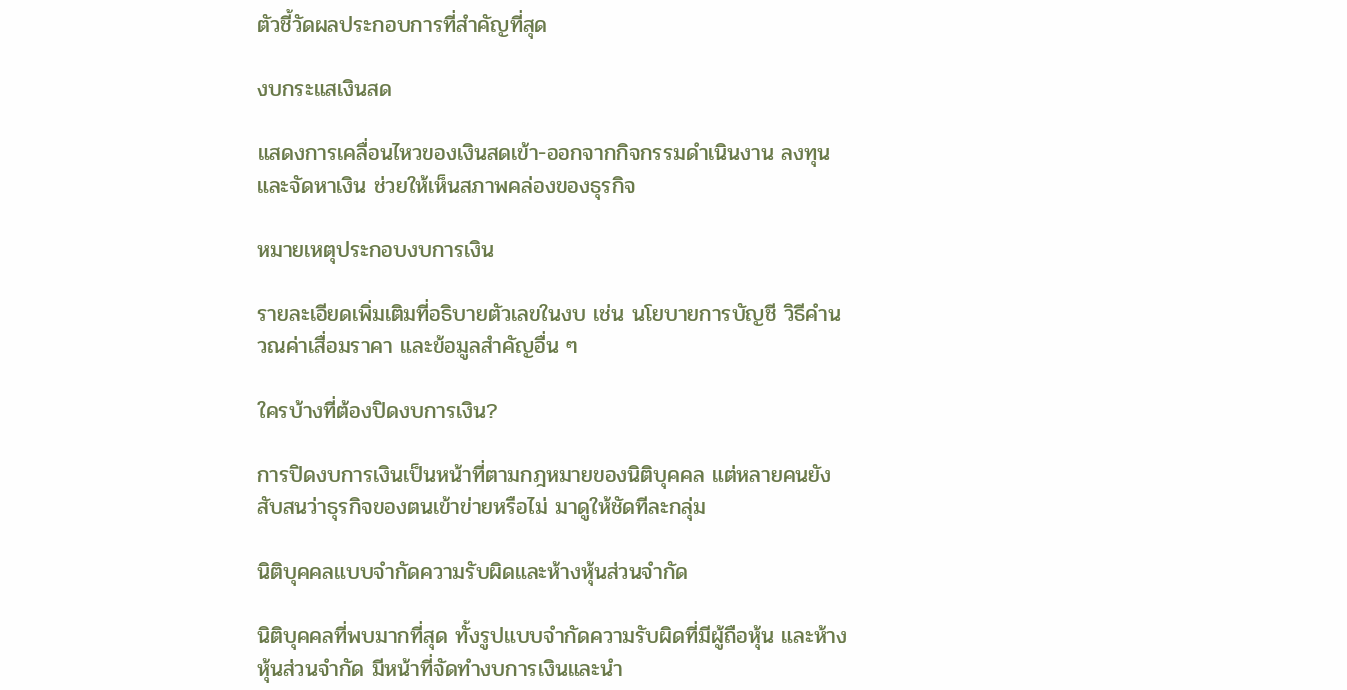ตัวชี้วัดผลประกอบการที่สำคัญที่สุด

งบกระแสเงินสด

แสดงการเคลื่อนไหวของเงินสดเข้า-ออกจากกิจกรรมดำเนินงาน ลงทุน และจัดหาเงิน ช่วยให้เห็นสภาพคล่องของธุรกิจ

หมายเหตุประกอบงบการเงิน

รายละเอียดเพิ่มเติมที่อธิบายตัวเลขในงบ เช่น นโยบายการบัญชี วิธีคำนวณค่าเสื่อมราคา และข้อมูลสำคัญอื่น ๆ

ใครบ้างที่ต้องปิดงบการเงิน?

การปิดงบการเงินเป็นหน้าที่ตามกฎหมายของนิติบุคคล แต่หลายคนยังสับสนว่าธุรกิจของตนเข้าข่ายหรือไม่ มาดูให้ชัดทีละกลุ่ม

นิติบุคคลแบบจำกัดความรับผิดและห้างหุ้นส่วนจำกัด

นิติบุคคลที่พบมากที่สุด ทั้งรูปแบบจำกัดความรับผิดที่มีผู้ถือหุ้น และห้างหุ้นส่วนจำกัด มีหน้าที่จัดทำงบการเงินและนำ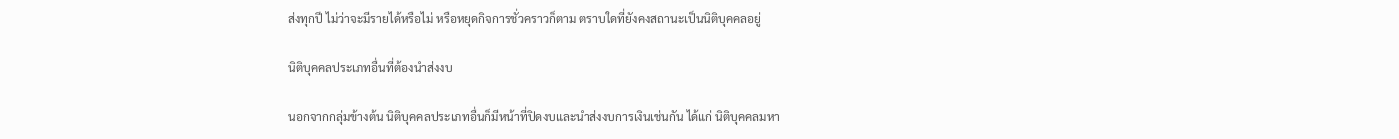ส่งทุกปี ไม่ว่าจะมีรายได้หรือไม่ หรือหยุดกิจการชั่วคราวก็ตาม ตราบใดที่ยังคงสถานะเป็นนิติบุคคลอยู่

นิติบุคคลประเภทอื่นที่ต้องนำส่งงบ

นอกจากกลุ่มข้างต้น นิติบุคคลประเภทอื่นก็มีหน้าที่ปิดงบและนำส่งงบการเงินเช่นกัน ได้แก่ นิติบุคคลมหา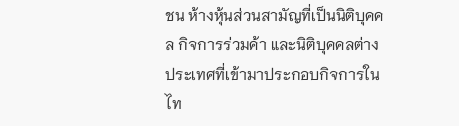ชน ห้างหุ้นส่วนสามัญที่เป็นนิติบุคคล กิจการร่วมค้า และนิติบุคคลต่างประเทศที่เข้ามาประกอบกิจการในไท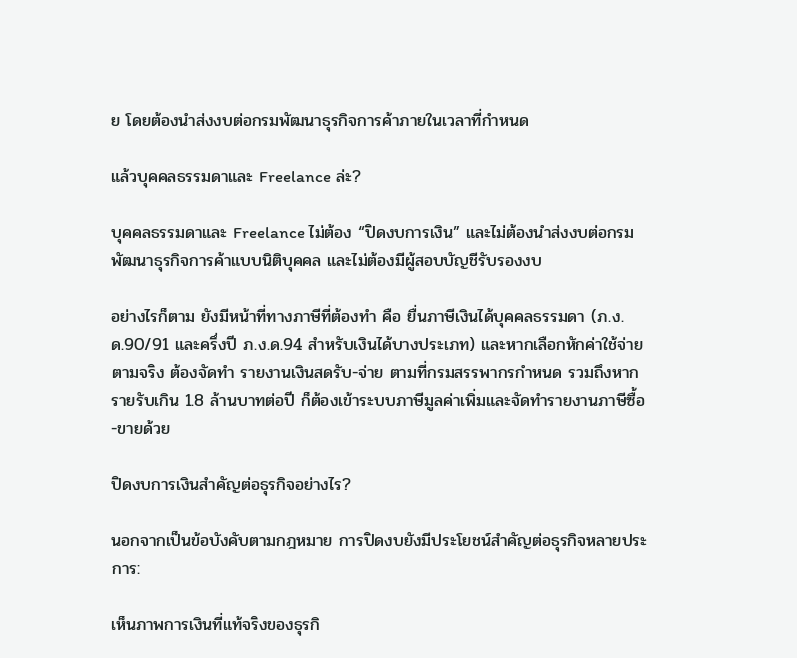ย โดยต้องนำส่งงบต่อกรมพัฒนาธุรกิจการค้าภายในเวลาที่กำหนด

แล้วบุคคลธรรมดาและ Freelance ล่ะ?

บุคคลธรรมดาและ Freelance ไม่ต้อง “ปิดงบการเงิน” และไม่ต้องนำส่งงบต่อกรมพัฒนาธุรกิจการค้าแบบนิติบุคคล และไม่ต้องมีผู้สอบบัญชีรับรองงบ

อย่างไรก็ตาม ยังมีหน้าที่ทางภาษีที่ต้องทำ คือ ยื่นภาษีเงินได้บุคคลธรรมดา (ภ.ง.ด.90/91 และครึ่งปี ภ.ง.ด.94 สำหรับเงินได้บางประเภท) และหากเลือกหักค่าใช้จ่ายตามจริง ต้องจัดทำ รายงานเงินสดรับ-จ่าย ตามที่กรมสรรพากรกำหนด รวมถึงหากรายรับเกิน 1.8 ล้านบาทต่อปี ก็ต้องเข้าระบบภาษีมูลค่าเพิ่มและจัดทำรายงานภาษีซื้อ-ขายด้วย

ปิดงบการเงินสำคัญต่อธุรกิจอย่างไร?

นอกจากเป็นข้อบังคับตามกฎหมาย การปิดงบยังมีประโยชน์สำคัญต่อธุรกิจหลายประการ:

เห็นภาพการเงินที่แท้จริงของธุรกิ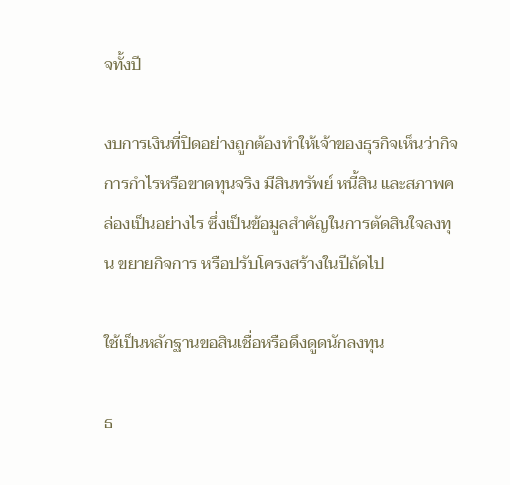จทั้งปี

งบการเงินที่ปิดอย่างถูกต้องทำให้เจ้าของธุรกิจเห็นว่ากิจการกำไรหรือขาดทุนจริง มีสินทรัพย์ หนี้สิน และสภาพคล่องเป็นอย่างไร ซึ่งเป็นข้อมูลสำคัญในการตัดสินใจลงทุน ขยายกิจการ หรือปรับโครงสร้างในปีถัดไป

ใช้เป็นหลักฐานขอสินเชื่อหรือดึงดูดนักลงทุน

ธ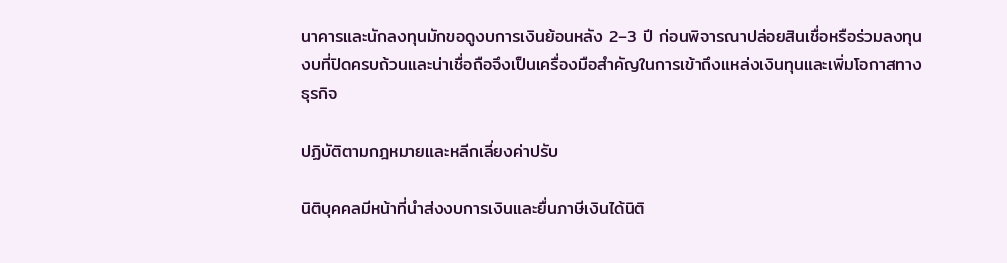นาคารและนักลงทุนมักขอดูงบการเงินย้อนหลัง 2–3 ปี ก่อนพิจารณาปล่อยสินเชื่อหรือร่วมลงทุน งบที่ปิดครบถ้วนและน่าเชื่อถือจึงเป็นเครื่องมือสำคัญในการเข้าถึงแหล่งเงินทุนและเพิ่มโอกาสทางธุรกิจ

ปฏิบัติตามกฎหมายและหลีกเลี่ยงค่าปรับ

นิติบุคคลมีหน้าที่นำส่งงบการเงินและยื่นภาษีเงินได้นิติ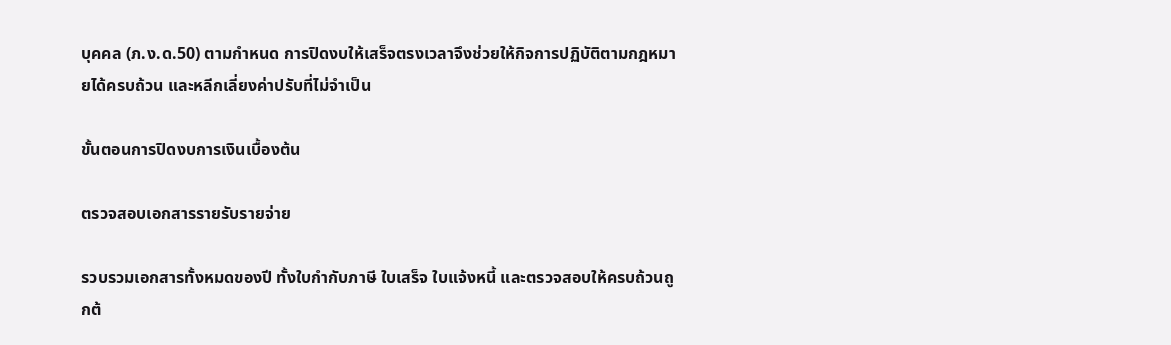บุคคล (ภ.ง.ด.50) ตามกำหนด การปิดงบให้เสร็จตรงเวลาจึงช่วยให้กิจการปฏิบัติตามกฎหมายได้ครบถ้วน และหลีกเลี่ยงค่าปรับที่ไม่จำเป็น

ขั้นตอนการปิดงบการเงินเบื้องต้น

ตรวจสอบเอกสารรายรับรายจ่าย

รวบรวมเอกสารทั้งหมดของปี ทั้งใบกำกับภาษี ใบเสร็จ ใบแจ้งหนี้ และตรวจสอบให้ครบถ้วนถูกต้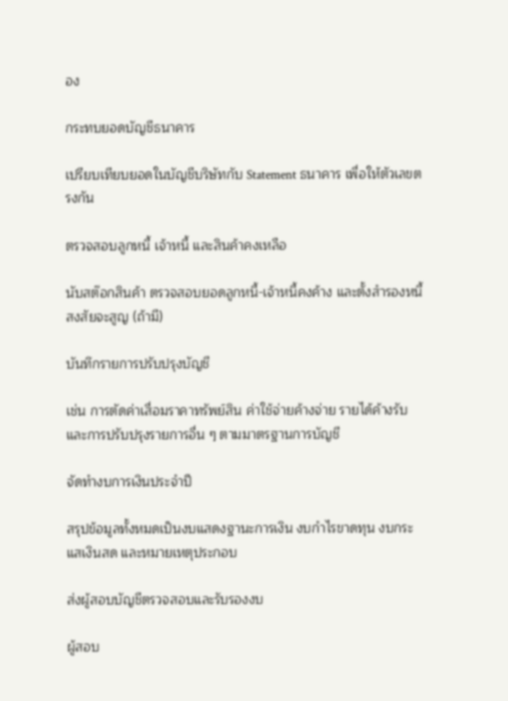อง

กระทบยอดบัญชีธนาคาร

เปรียบเทียบยอดในบัญชีบริษัทกับ Statement ธนาคาร เพื่อให้ตัวเลขตรงกัน

ตรวจสอบลูกหนี้ เจ้าหนี้ และสินค้าคงเหลือ

นับสต๊อกสินค้า ตรวจสอบยอดลูกหนี้-เจ้าหนี้คงค้าง และตั้งสำรองหนี้สงสัยจะสูญ (ถ้ามี)

บันทึกรายการปรับปรุงบัญชี

เช่น การตัดค่าเสื่อมราคาทรัพย์สิน ค่าใช้จ่ายค้างจ่าย รายได้ค้างรับ และการปรับปรุงรายการอื่น ๆ ตามมาตรฐานการบัญชี

จัดทำงบการเงินประจำปี

สรุปข้อมูลทั้งหมดเป็นงบแสดงฐานะการเงิน งบกำไรขาดทุน งบกระแสเงินสด และหมายเหตุประกอบ

ส่งผู้สอบบัญชีตรวจสอบและรับรองงบ

ผู้สอบ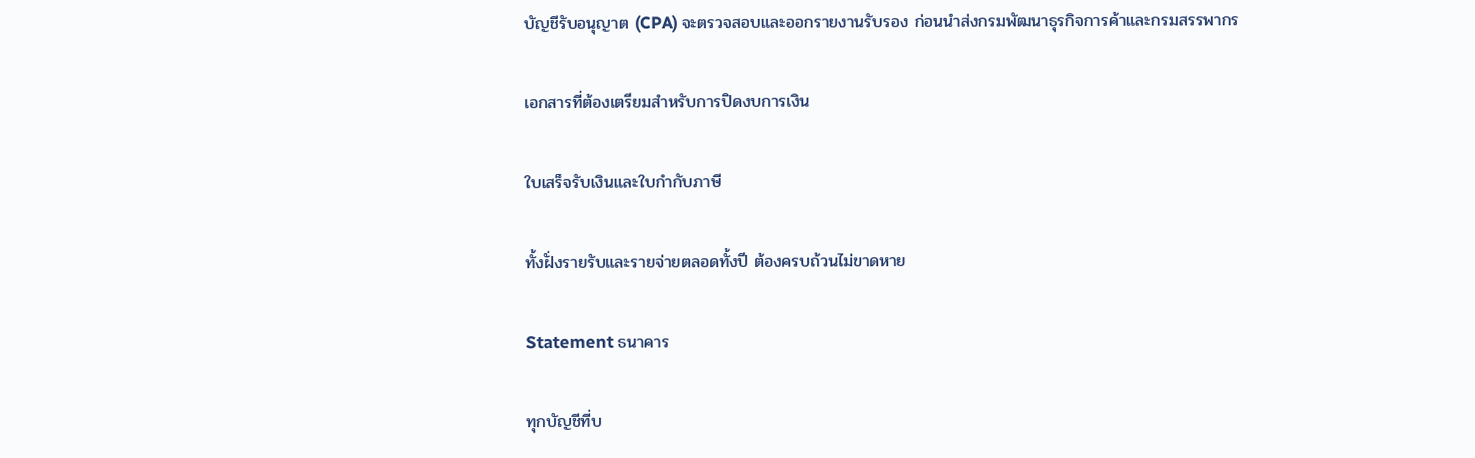บัญชีรับอนุญาต (CPA) จะตรวจสอบและออกรายงานรับรอง ก่อนนำส่งกรมพัฒนาธุรกิจการค้าและกรมสรรพากร

เอกสารที่ต้องเตรียมสำหรับการปิดงบการเงิน

ใบเสร็จรับเงินและใบกำกับภาษี

ทั้งฝั่งรายรับและรายจ่ายตลอดทั้งปี ต้องครบถ้วนไม่ขาดหาย

Statement ธนาคาร

ทุกบัญชีที่บ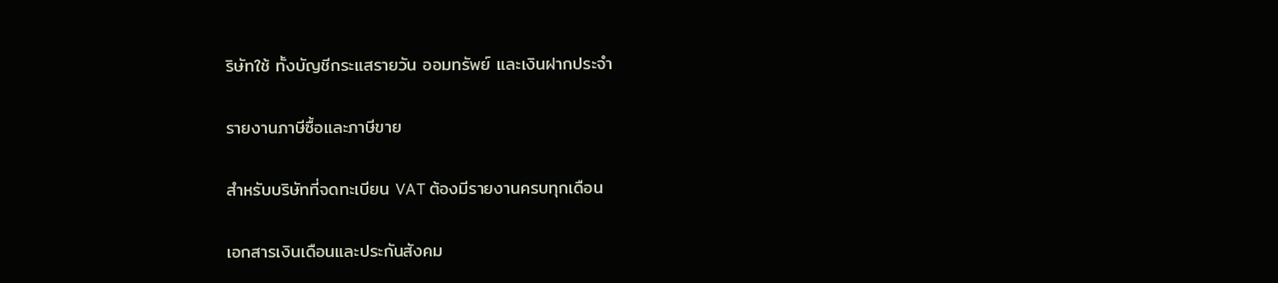ริษัทใช้ ทั้งบัญชีกระแสรายวัน ออมทรัพย์ และเงินฝากประจำ

รายงานภาษีซื้อและภาษีขาย

สำหรับบริษัทที่จดทะเบียน VAT ต้องมีรายงานครบทุกเดือน

เอกสารเงินเดือนและประกันสังคม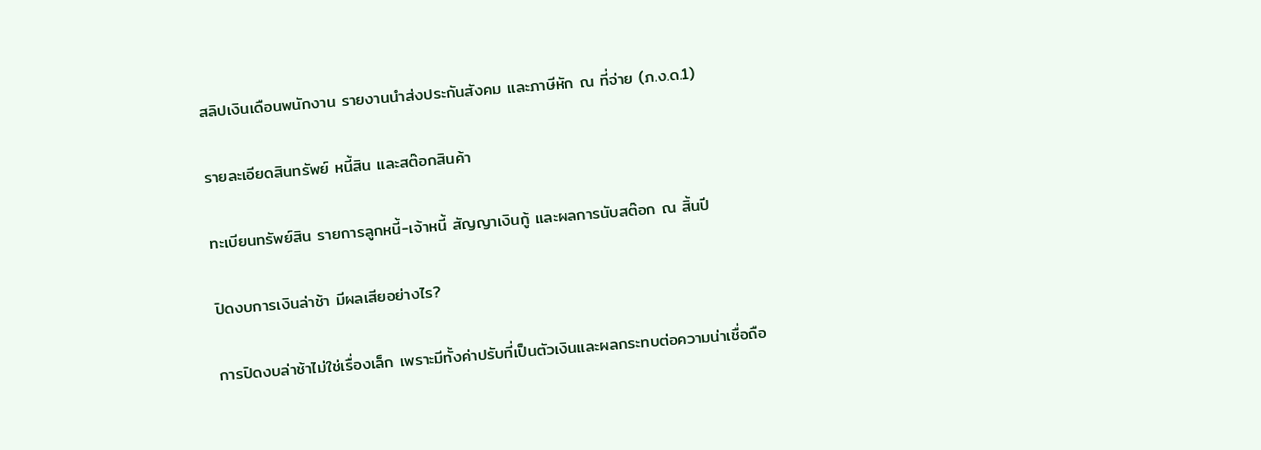สลิปเงินเดือนพนักงาน รายงานนำส่งประกันสังคม และภาษีหัก ณ ที่จ่าย (ภ.ง.ด.1)

รายละเอียดสินทรัพย์ หนี้สิน และสต๊อกสินค้า

ทะเบียนทรัพย์สิน รายการลูกหนี้-เจ้าหนี้ สัญญาเงินกู้ และผลการนับสต๊อก ณ สิ้นปี

ปิดงบการเงินล่าช้า มีผลเสียอย่างไร?

การปิดงบล่าช้าไม่ใช่เรื่องเล็ก เพราะมีทั้งค่าปรับที่เป็นตัวเงินและผลกระทบต่อความน่าเชื่อถือ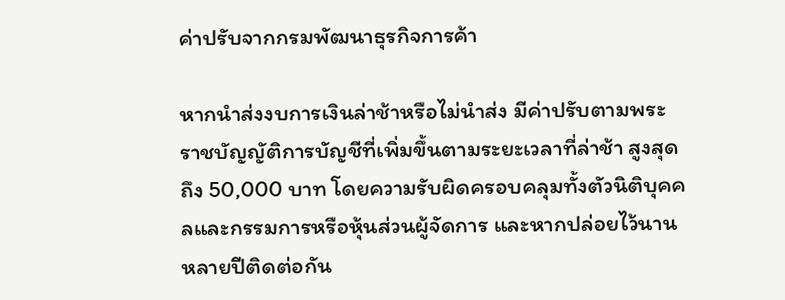ค่าปรับจากกรมพัฒนาธุรกิจการค้า

หากนำส่งงบการเงินล่าช้าหรือไม่นำส่ง มีค่าปรับตามพระราชบัญญัติการบัญชีที่เพิ่มขึ้นตามระยะเวลาที่ล่าช้า สูงสุดถึง 50,000 บาท โดยความรับผิดครอบคลุมทั้งตัวนิติบุคคลและกรรมการหรือหุ้นส่วนผู้จัดการ และหากปล่อยไว้นานหลายปีติดต่อกัน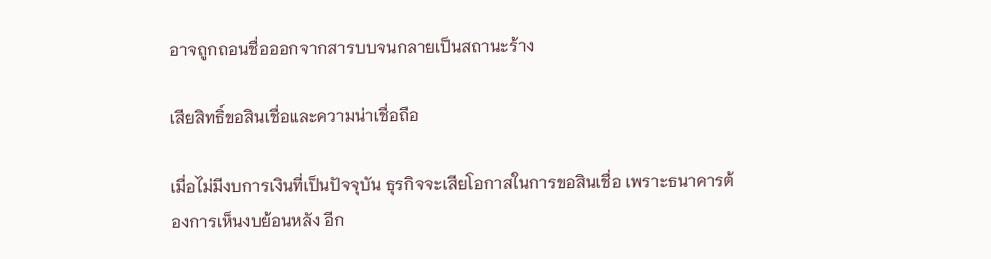อาจถูกถอนชื่อออกจากสารบบจนกลายเป็นสถานะร้าง

เสียสิทธิ์ขอสินเชื่อและความน่าเชื่อถือ

เมื่อไม่มีงบการเงินที่เป็นปัจจุบัน ธุรกิจจะเสียโอกาสในการขอสินเชื่อ เพราะธนาคารต้องการเห็นงบย้อนหลัง อีก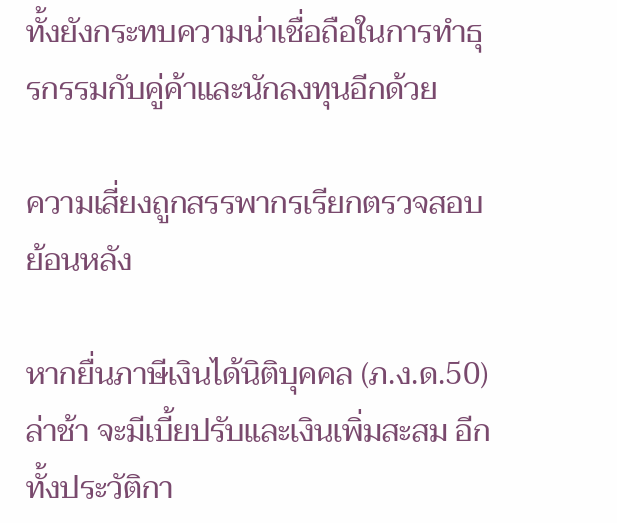ทั้งยังกระทบความน่าเชื่อถือในการทำธุรกรรมกับคู่ค้าและนักลงทุนอีกด้วย

ความเสี่ยงถูกสรรพากรเรียกตรวจสอบย้อนหลัง

หากยื่นภาษีเงินได้นิติบุคคล (ภ.ง.ด.50) ล่าช้า จะมีเบี้ยปรับและเงินเพิ่มสะสม อีกทั้งประวัติกา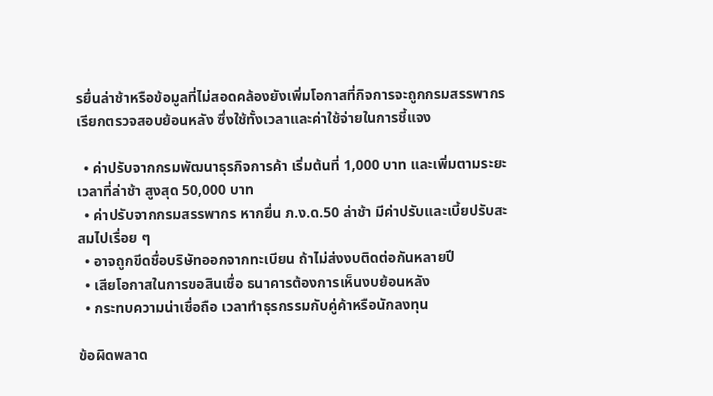รยื่นล่าช้าหรือข้อมูลที่ไม่สอดคล้องยังเพิ่มโอกาสที่กิจการจะถูกกรมสรรพากรเรียกตรวจสอบย้อนหลัง ซึ่งใช้ทั้งเวลาและค่าใช้จ่ายในการชี้แจง

  • ค่าปรับจากกรมพัฒนาธุรกิจการค้า เริ่มต้นที่ 1,000 บาท และเพิ่มตามระยะเวลาที่ล่าช้า สูงสุด 50,000 บาท
  • ค่าปรับจากกรมสรรพากร หากยื่น ภ.ง.ด.50 ล่าช้า มีค่าปรับและเบี้ยปรับสะสมไปเรื่อย ๆ
  • อาจถูกขีดชื่อบริษัทออกจากทะเบียน ถ้าไม่ส่งงบติดต่อกันหลายปี
  • เสียโอกาสในการขอสินเชื่อ ธนาคารต้องการเห็นงบย้อนหลัง
  • กระทบความน่าเชื่อถือ เวลาทำธุรกรรมกับคู่ค้าหรือนักลงทุน

ข้อผิดพลาด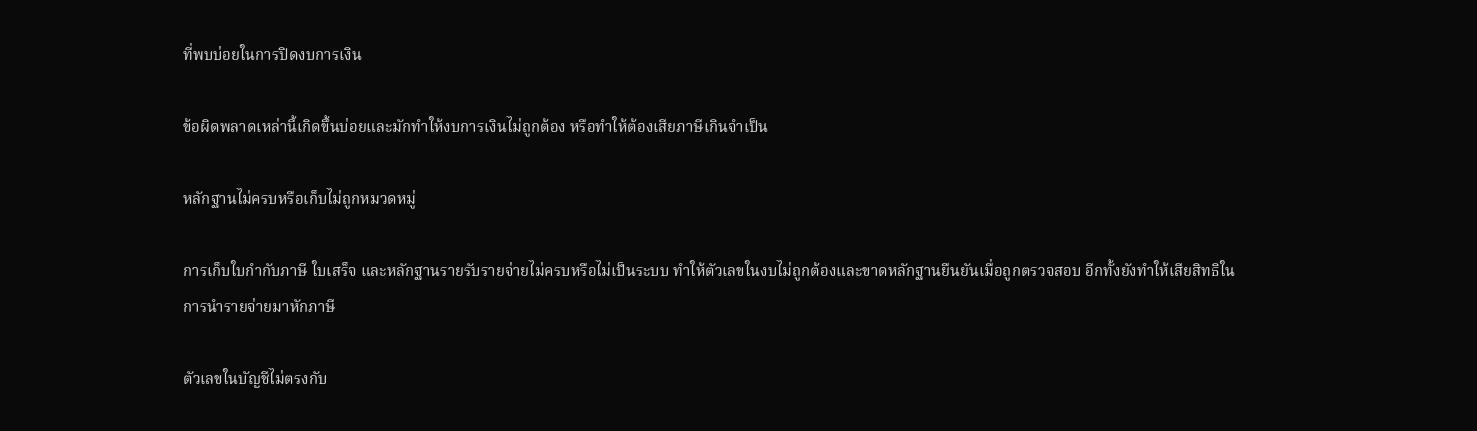ที่พบบ่อยในการปิดงบการเงิน

ข้อผิดพลาดเหล่านี้เกิดขึ้นบ่อยและมักทำให้งบการเงินไม่ถูกต้อง หรือทำให้ต้องเสียภาษีเกินจำเป็น

หลักฐานไม่ครบหรือเก็บไม่ถูกหมวดหมู่

การเก็บใบกำกับภาษี ใบเสร็จ และหลักฐานรายรับรายจ่ายไม่ครบหรือไม่เป็นระบบ ทำให้ตัวเลขในงบไม่ถูกต้องและขาดหลักฐานยืนยันเมื่อถูกตรวจสอบ อีกทั้งยังทำให้เสียสิทธิในการนำรายจ่ายมาหักภาษี

ตัวเลขในบัญชีไม่ตรงกับ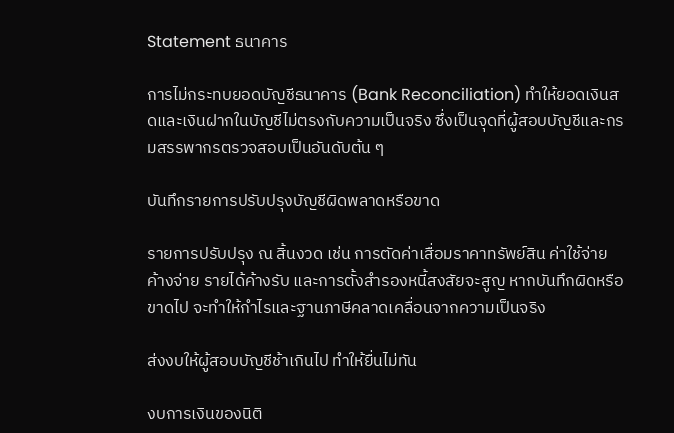Statement ธนาคาร

การไม่กระทบยอดบัญชีธนาคาร (Bank Reconciliation) ทำให้ยอดเงินสดและเงินฝากในบัญชีไม่ตรงกับความเป็นจริง ซึ่งเป็นจุดที่ผู้สอบบัญชีและกรมสรรพากรตรวจสอบเป็นอันดับต้น ๆ

บันทึกรายการปรับปรุงบัญชีผิดพลาดหรือขาด

รายการปรับปรุง ณ สิ้นงวด เช่น การตัดค่าเสื่อมราคาทรัพย์สิน ค่าใช้จ่ายค้างจ่าย รายได้ค้างรับ และการตั้งสำรองหนี้สงสัยจะสูญ หากบันทึกผิดหรือขาดไป จะทำให้กำไรและฐานภาษีคลาดเคลื่อนจากความเป็นจริง

ส่งงบให้ผู้สอบบัญชีช้าเกินไป ทำให้ยื่นไม่ทัน

งบการเงินของนิติ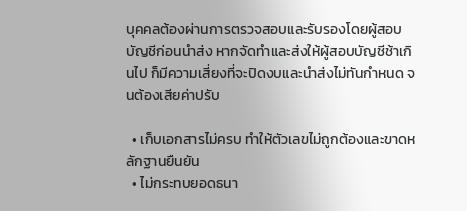บุคคลต้องผ่านการตรวจสอบและรับรองโดยผู้สอบบัญชีก่อนนำส่ง หากจัดทำและส่งให้ผู้สอบบัญชีช้าเกินไป ก็มีความเสี่ยงที่จะปิดงบและนำส่งไม่ทันกำหนด จนต้องเสียค่าปรับ

  • เก็บเอกสารไม่ครบ ทำให้ตัวเลขไม่ถูกต้องและขาดหลักฐานยืนยัน
  • ไม่กระทบยอดธนา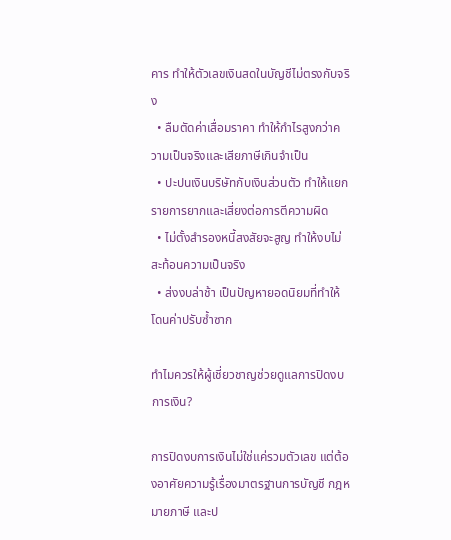คาร ทำให้ตัวเลขเงินสดในบัญชีไม่ตรงกับจริง
  • ลืมตัดค่าเสื่อมราคา ทำให้กำไรสูงกว่าความเป็นจริงและเสียภาษีเกินจำเป็น
  • ปะปนเงินบริษัทกับเงินส่วนตัว ทำให้แยกรายการยากและเสี่ยงต่อการตีความผิด
  • ไม่ตั้งสำรองหนี้สงสัยจะสูญ ทำให้งบไม่สะท้อนความเป็นจริง
  • ส่งงบล่าช้า เป็นปัญหายอดนิยมที่ทำให้โดนค่าปรับซ้ำซาก

ทำไมควรให้ผู้เชี่ยวชาญช่วยดูแลการปิดงบการเงิน?

การปิดงบการเงินไม่ใช่แค่รวมตัวเลข แต่ต้องอาศัยความรู้เรื่องมาตรฐานการบัญชี กฎหมายภาษี และป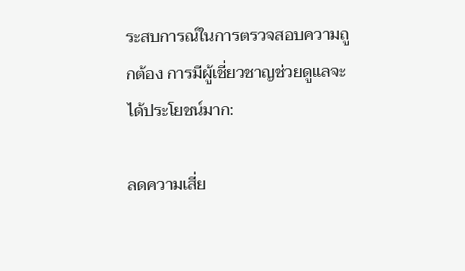ระสบการณ์ในการตรวจสอบความถูกต้อง การมีผู้เชี่ยวชาญช่วยดูแลจะได้ประโยชน์มาก:

ลดความเสี่ย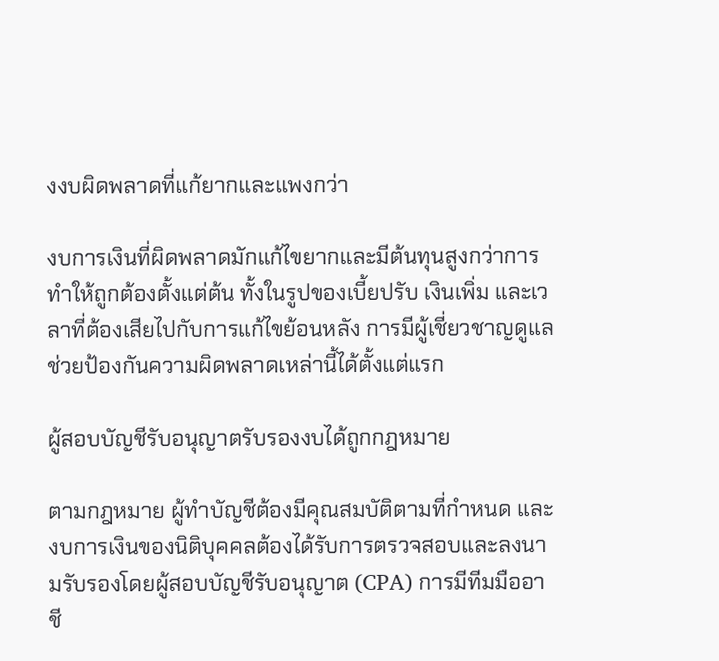งงบผิดพลาดที่แก้ยากและแพงกว่า

งบการเงินที่ผิดพลาดมักแก้ไขยากและมีต้นทุนสูงกว่าการทำให้ถูกต้องตั้งแต่ต้น ทั้งในรูปของเบี้ยปรับ เงินเพิ่ม และเวลาที่ต้องเสียไปกับการแก้ไขย้อนหลัง การมีผู้เชี่ยวชาญดูแลช่วยป้องกันความผิดพลาดเหล่านี้ได้ตั้งแต่แรก

ผู้สอบบัญชีรับอนุญาตรับรองงบได้ถูกกฎหมาย

ตามกฎหมาย ผู้ทำบัญชีต้องมีคุณสมบัติตามที่กำหนด และงบการเงินของนิติบุคคลต้องได้รับการตรวจสอบและลงนามรับรองโดยผู้สอบบัญชีรับอนุญาต (CPA) การมีทีมมืออาชี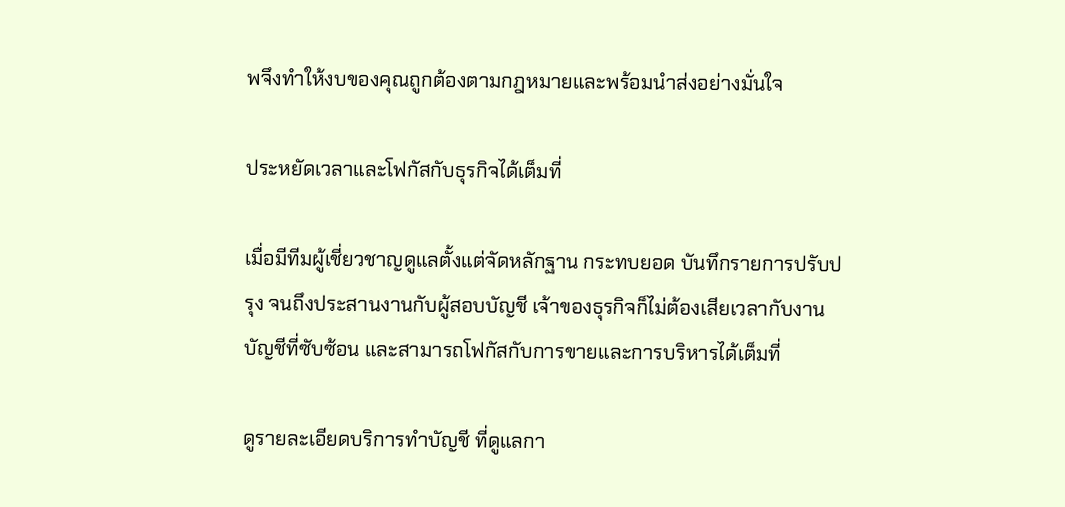พจึงทำให้งบของคุณถูกต้องตามกฎหมายและพร้อมนำส่งอย่างมั่นใจ

ประหยัดเวลาและโฟกัสกับธุรกิจได้เต็มที่

เมื่อมีทีมผู้เชี่ยวชาญดูแลตั้งแต่จัดหลักฐาน กระทบยอด บันทึกรายการปรับปรุง จนถึงประสานงานกับผู้สอบบัญชี เจ้าของธุรกิจก็ไม่ต้องเสียเวลากับงานบัญชีที่ซับซ้อน และสามารถโฟกัสกับการขายและการบริหารได้เต็มที่

ดูรายละเอียดบริการทำบัญชี ที่ดูแลกา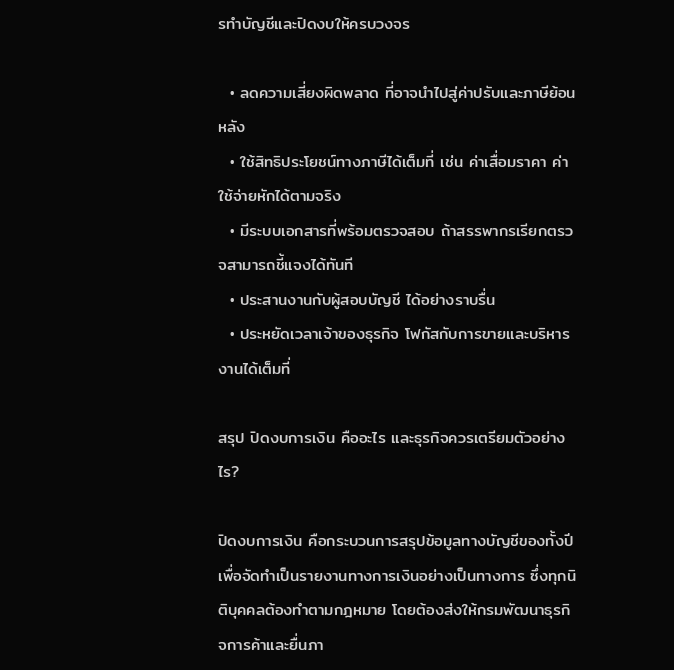รทำบัญชีและปิดงบให้ครบวงจร

  • ลดความเสี่ยงผิดพลาด ที่อาจนำไปสู่ค่าปรับและภาษีย้อนหลัง
  • ใช้สิทธิประโยชน์ทางภาษีได้เต็มที่ เช่น ค่าเสื่อมราคา ค่าใช้จ่ายหักได้ตามจริง
  • มีระบบเอกสารที่พร้อมตรวจสอบ ถ้าสรรพากรเรียกตรวจสามารถชี้แจงได้ทันที
  • ประสานงานกับผู้สอบบัญชี ได้อย่างราบรื่น
  • ประหยัดเวลาเจ้าของธุรกิจ โฟกัสกับการขายและบริหารงานได้เต็มที่

สรุป ปิดงบการเงิน คืออะไร และธุรกิจควรเตรียมตัวอย่างไร?

ปิดงบการเงิน คือกระบวนการสรุปข้อมูลทางบัญชีของทั้งปีเพื่อจัดทำเป็นรายงานทางการเงินอย่างเป็นทางการ ซึ่งทุกนิติบุคคลต้องทำตามกฎหมาย โดยต้องส่งให้กรมพัฒนาธุรกิจการค้าและยื่นภา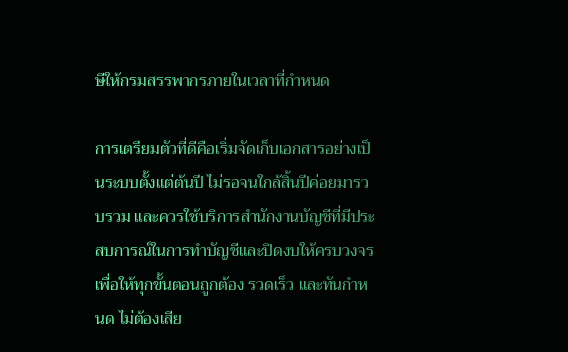ษีให้กรมสรรพากรภายในเวลาที่กำหนด

การเตรียมตัวที่ดีคือเริ่มจัดเก็บเอกสารอย่างเป็นระบบตั้งแต่ต้นปี ไม่รอจนใกล้สิ้นปีค่อยมารวบรวม และควรใช้บริการสำนักงานบัญชีที่มีประสบการณ์ในการทำบัญชีและปิดงบให้ครบวงจร เพื่อให้ทุกขั้นตอนถูกต้อง รวดเร็ว และทันกำหนด ไม่ต้องเสีย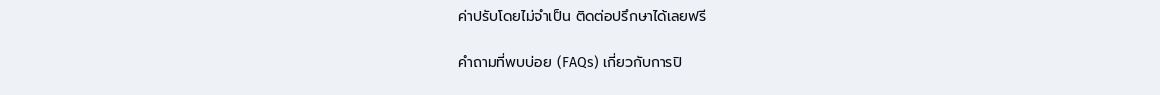ค่าปรับโดยไม่จำเป็น ติดต่อปรึกษาได้เลยฟรี

คำถามที่พบบ่อย (FAQs) เกี่ยวกับการปิ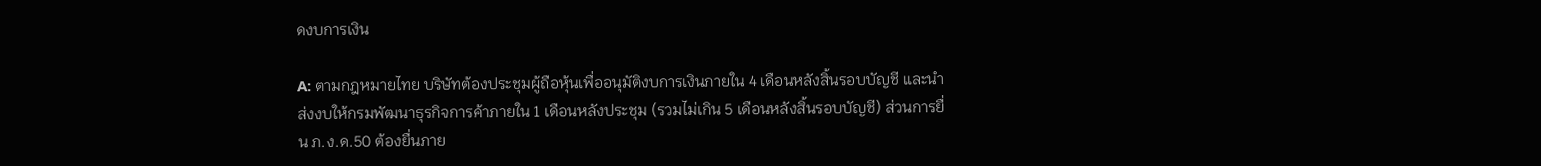ดงบการเงิน

A: ตามกฎหมายไทย บริษัทต้องประชุมผู้ถือหุ้นเพื่ออนุมัติงบการเงินภายใน 4 เดือนหลังสิ้นรอบบัญชี และนำส่งงบให้กรมพัฒนาธุรกิจการค้าภายใน 1 เดือนหลังประชุม (รวมไม่เกิน 5 เดือนหลังสิ้นรอบบัญชี) ส่วนการยื่น ภ.ง.ด.50 ต้องยื่นภาย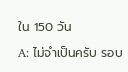ใน 150 วัน

A: ไม่จำเป็นครับ รอบ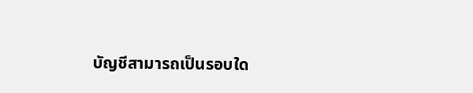บัญชีสามารถเป็นรอบใด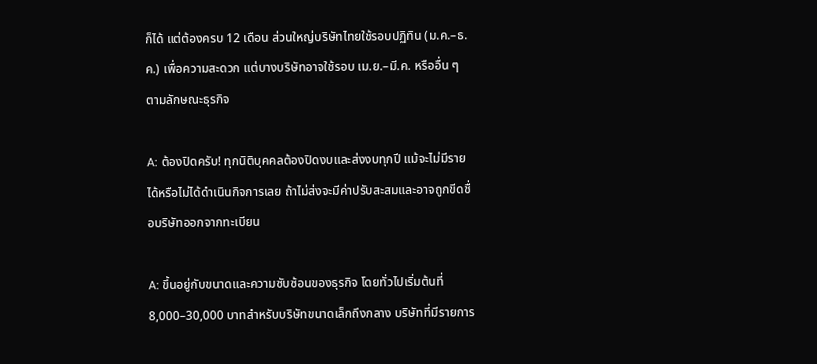ก็ได้ แต่ต้องครบ 12 เดือน ส่วนใหญ่บริษัทไทยใช้รอบปฏิทิน (ม.ค.–ธ.ค.) เพื่อความสะดวก แต่บางบริษัทอาจใช้รอบ เม.ย.–มี.ค. หรืออื่น ๆ ตามลักษณะธุรกิจ

A: ต้องปิดครับ! ทุกนิติบุคคลต้องปิดงบและส่งงบทุกปี แม้จะไม่มีรายได้หรือไม่ได้ดำเนินกิจการเลย ถ้าไม่ส่งจะมีค่าปรับสะสมและอาจถูกขีดชื่อบริษัทออกจากทะเบียน

A: ขึ้นอยู่กับขนาดและความซับซ้อนของธุรกิจ โดยทั่วไปเริ่มต้นที่ 8,000–30,000 บาทสำหรับบริษัทขนาดเล็กถึงกลาง บริษัทที่มีรายการ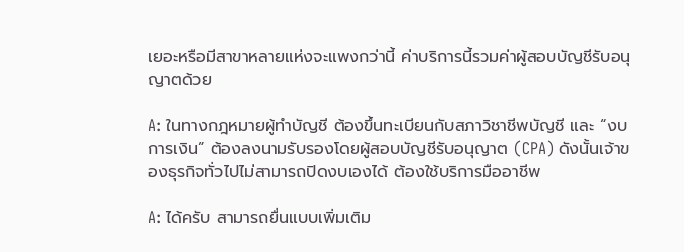เยอะหรือมีสาขาหลายแห่งจะแพงกว่านี้ ค่าบริการนี้รวมค่าผู้สอบบัญชีรับอนุญาตด้วย

A: ในทางกฎหมายผู้ทำบัญชี ต้องขึ้นทะเบียนกับสภาวิชาชีพบัญชี และ “งบการเงิน” ต้องลงนามรับรองโดยผู้สอบบัญชีรับอนุญาต (CPA) ดังนั้นเจ้าของธุรกิจทั่วไปไม่สามารถปิดงบเองได้ ต้องใช้บริการมืออาชีพ

A: ได้ครับ สามารถยื่นแบบเพิ่มเติม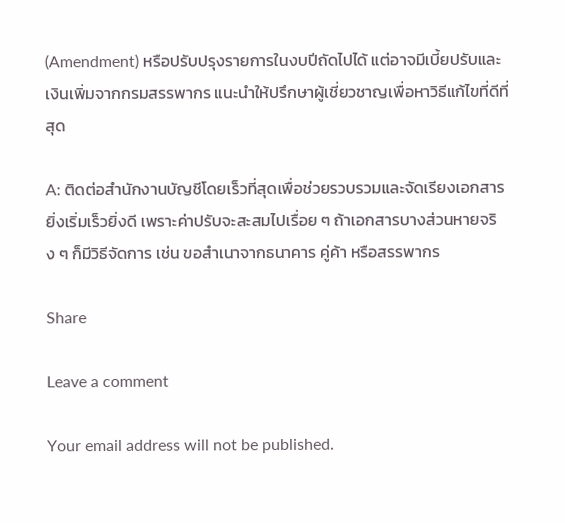(Amendment) หรือปรับปรุงรายการในงบปีถัดไปได้ แต่อาจมีเบี้ยปรับและเงินเพิ่มจากกรมสรรพากร แนะนำให้ปรึกษาผู้เชี่ยวชาญเพื่อหาวิธีแก้ไขที่ดีที่สุด

A: ติดต่อสำนักงานบัญชีโดยเร็วที่สุดเพื่อช่วยรวบรวมและจัดเรียงเอกสาร ยิ่งเริ่มเร็วยิ่งดี เพราะค่าปรับจะสะสมไปเรื่อย ๆ ถ้าเอกสารบางส่วนหายจริง ๆ ก็มีวิธีจัดการ เช่น ขอสำเนาจากธนาคาร คู่ค้า หรือสรรพากร

Share

Leave a comment

Your email address will not be published.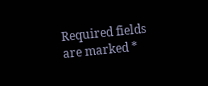Required fields are marked *